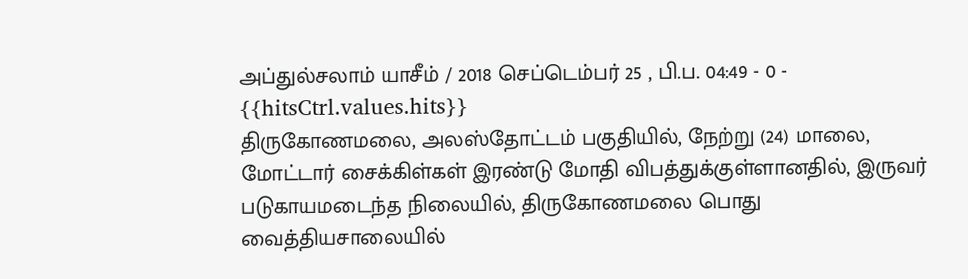அப்துல்சலாம் யாசீம் / 2018 செப்டெம்பர் 25 , பி.ப. 04:49 - 0 - {{hitsCtrl.values.hits}}
திருகோணமலை, அலஸ்தோட்டம் பகுதியில், நேற்று (24) மாலை, மோட்டார் சைக்கிள்கள் இரண்டு மோதி விபத்துக்குள்ளானதில், இருவர் படுகாயமடைந்த நிலையில், திருகோணமலை பொது வைத்தியசாலையில்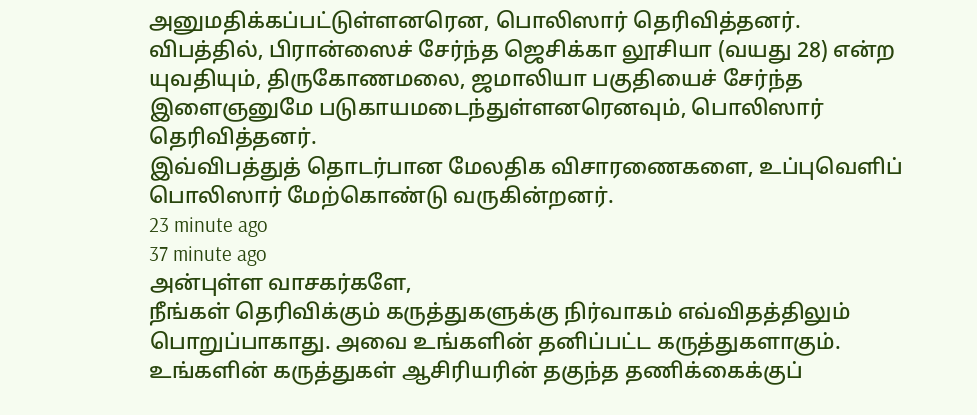அனுமதிக்கப்பட்டுள்ளனரென, பொலிஸார் தெரிவித்தனர்.
விபத்தில், பிரான்ஸைச் சேர்ந்த ஜெசிக்கா லூசியா (வயது 28) என்ற யுவதியும், திருகோணமலை, ஜமாலியா பகுதியைச் சேர்ந்த இளைஞனுமே படுகாயமடைந்துள்ளனரெனவும், பொலிஸார் தெரிவித்தனர்.
இவ்விபத்துத் தொடர்பான மேலதிக விசாரணைகளை, உப்புவெளிப் பொலிஸார் மேற்கொண்டு வருகின்றனர்.
23 minute ago
37 minute ago
அன்புள்ள வாசகர்களே,
நீங்கள் தெரிவிக்கும் கருத்துகளுக்கு நிர்வாகம் எவ்விதத்திலும் பொறுப்பாகாது. அவை உங்களின் தனிப்பட்ட கருத்துகளாகும். உங்களின் கருத்துகள் ஆசிரியரின் தகுந்த தணிக்கைக்குப்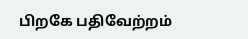பிறகே பதிவேற்றம்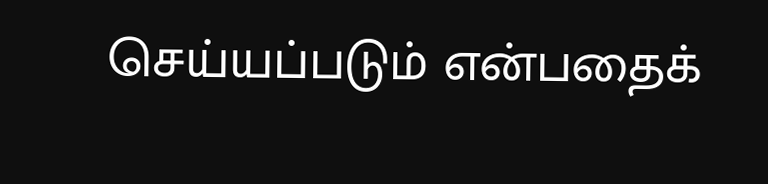செய்யப்படும் என்பதைக்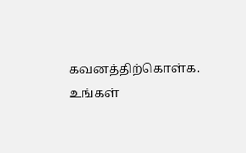கவனத்திற்கொள்க. உங்கள்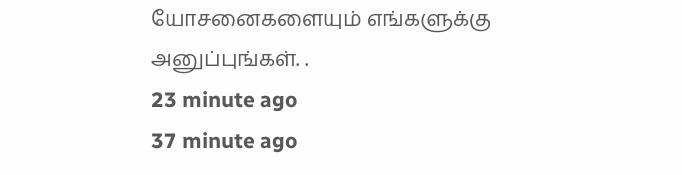யோசனைகளையும் எங்களுக்கு அனுப்புங்கள். .
23 minute ago
37 minute ago